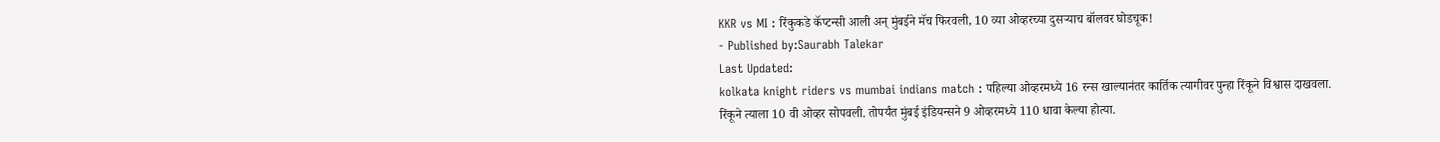KKR vs MI : रिंकुकडे कॅप्टन्सी आली अन् मुंबईने मॅच फिरवली, 10 व्या ओव्हरच्या दुसऱ्याच बॉलवर घोडचूक!
- Published by:Saurabh Talekar
Last Updated:
kolkata knight riders vs mumbai indians match : पहिल्या ओव्हरमध्ये 16 रन्स खाल्यानंतर कार्तिक त्यागीवर पुन्हा रिंकूने विश्वास दाखवला. रिंकूने त्याला 10 वी ओव्हर सोपवली. तोपर्यंत मुंबई इंडियन्सने 9 ओव्हरमध्ये 110 धावा केल्या होत्या.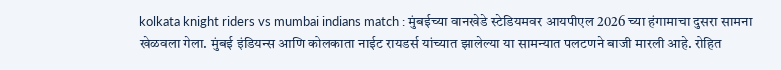kolkata knight riders vs mumbai indians match : मुंबईच्या वानखेडे स्टेडियमवर आयपीएल 2026 च्या हंगामाचा दुसरा सामना खेळवला गेला. मुंबई इंडियन्स आणि कोलकाता नाईट रायडर्स यांच्यात झालेल्या या सामन्यात पलटणने बाजी मारली आहे. रोहित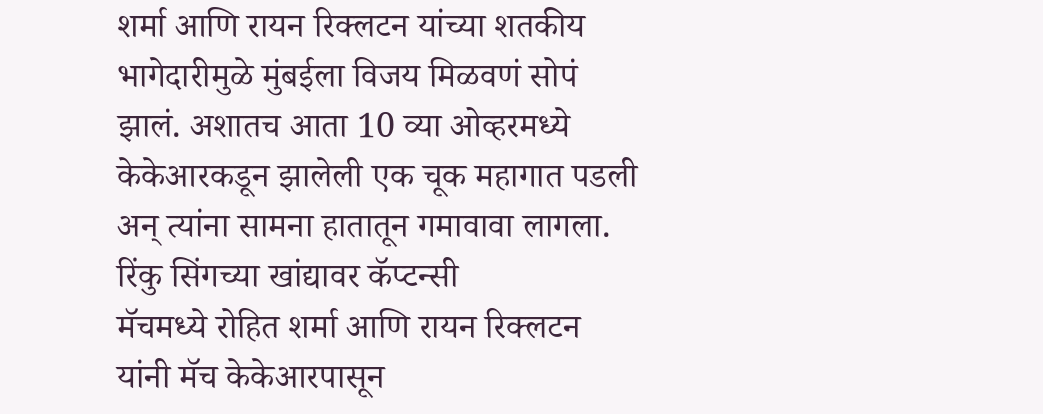शर्मा आणि रायन रिक्लटन यांच्या शतकीय भागेदारीमुळे मुंबईला विजय मिळवणं सोपं झालं. अशातच आता 10 व्या ओव्हरमध्ये केकेआरकडून झालेली एक चूक महागात पडली अन् त्यांना सामना हातातून गमावावा लागला.
रिंकु सिंगच्या खांद्यावर कॅप्टन्सी
मॅचमध्ये रोहित शर्मा आणि रायन रिक्लटन यांनी मॅच केकेआरपासून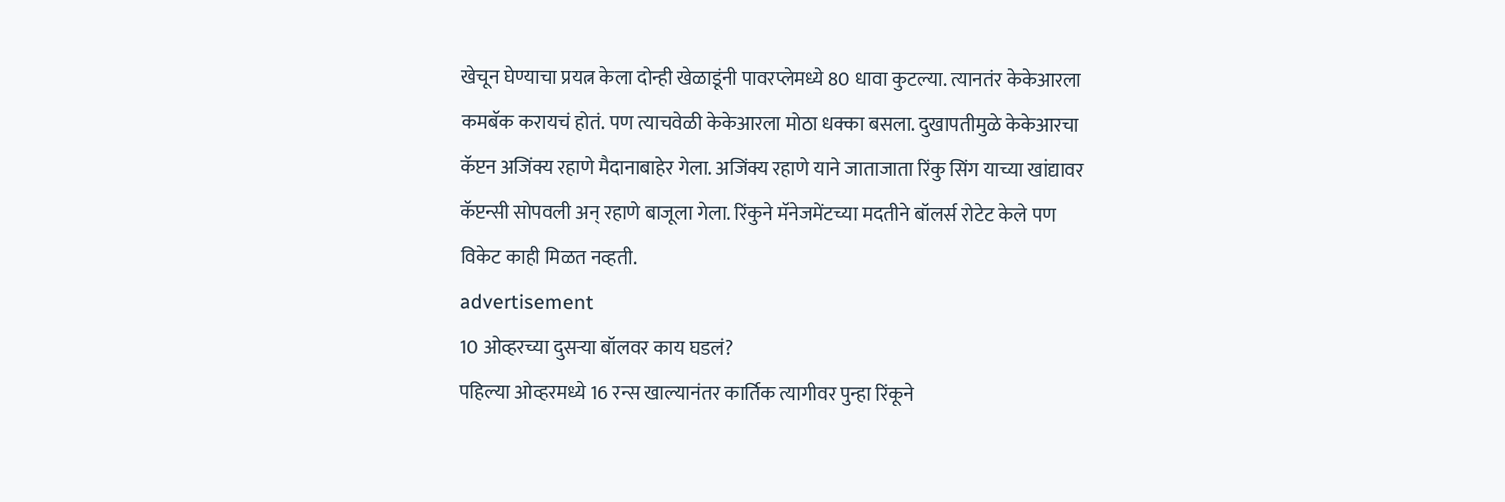खेचून घेण्याचा प्रयत्न केला दोन्ही खेळाडूंनी पावरप्लेमध्ये 80 धावा कुटल्या. त्यानतंर केकेआरला कमबॅक करायचं होतं. पण त्याचवेळी केकेआरला मोठा धक्का बसला. दुखापतीमुळे केकेआरचा कॅप्टन अजिंक्य रहाणे मैदानाबाहेर गेला. अजिंक्य रहाणे याने जाताजाता रिंकु सिंग याच्या खांद्यावर कॅप्टन्सी सोपवली अन् रहाणे बाजूला गेला. रिंकुने मॅनेजमेंटच्या मदतीने बॉलर्स रोटेट केले पण विकेट काही मिळत नव्हती.
advertisement
10 ओव्हरच्या दुसऱ्या बॉलवर काय घडलं?
पहिल्या ओव्हरमध्ये 16 रन्स खाल्यानंतर कार्तिक त्यागीवर पुन्हा रिंकूने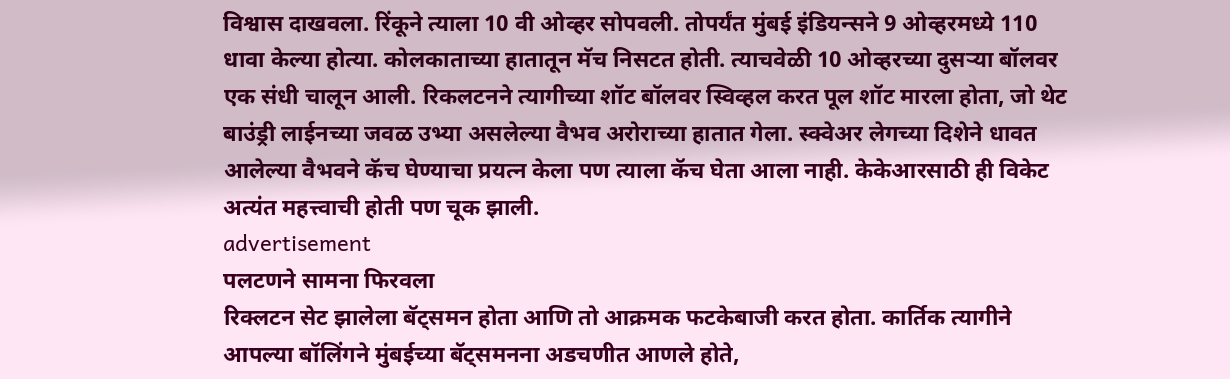विश्वास दाखवला. रिंकूने त्याला 10 वी ओव्हर सोपवली. तोपर्यंत मुंबई इंडियन्सने 9 ओव्हरमध्ये 110 धावा केल्या होत्या. कोलकाताच्या हातातून मॅच निसटत होती. त्याचवेळी 10 ओव्हरच्या दुसऱ्या बॉलवर एक संधी चालून आली. रिकलटनने त्यागीच्या शॉट बॉलवर स्विव्हल करत पूल शॉट मारला होता, जो थेट बाउंड्री लाईनच्या जवळ उभ्या असलेल्या वैभव अरोराच्या हातात गेला. स्क्वेअर लेगच्या दिशेने धावत आलेल्या वैभवने कॅच घेण्याचा प्रयत्न केला पण त्याला कॅच घेता आला नाही. केकेआरसाठी ही विकेट अत्यंत महत्त्वाची होती पण चूक झाली.
advertisement
पलटणने सामना फिरवला
रिक्लटन सेट झालेला बॅट्समन होता आणि तो आक्रमक फटकेबाजी करत होता. कार्तिक त्यागीने आपल्या बॉलिंगने मुंबईच्या बॅट्समनना अडचणीत आणले होते,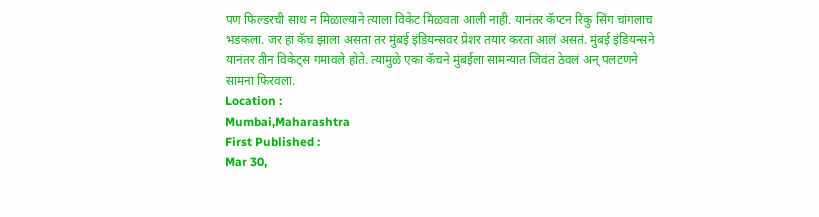पण फिल्डरची साथ न मिळाल्याने त्याला विकेट मिळवता आली नाही. यानंतर कॅप्टन रिंकु सिंग चांगलाच भडकला. जर हा कॅच झाला असता तर मुंबई इंडियन्सवर प्रेशर तयार करता आलं असतं. मुंबई इंडियन्सने यानंतर तीन विकेट्स गमावले होते. त्यामुळे एका कॅचने मुंबईला सामन्यात जिवंत ठेवलं अन् पलटणने सामना फिरवला.
Location :
Mumbai,Maharashtra
First Published :
Mar 30,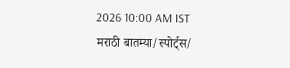2026 10:00 AM IST
मराठी बातम्या/स्पोर्ट्स/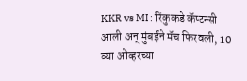KKR vs MI : रिंकुकडे कॅप्टन्सी आली अन् मुंबईने मॅच फिरवली, 10 व्या ओव्हरच्या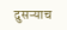दुसऱ्याच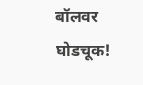बॉलवर घोडचूक!